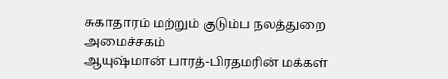சுகாதாரம் மற்றும் குடும்ப நலத்துறை அமைச்சகம்
ஆயுஷ்மான் பாரத்-பிரதமரின் மக்கள்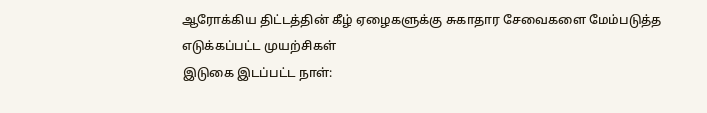ஆரோக்கிய திட்டத்தின் கீழ் ஏழைகளுக்கு சுகாதார சேவைகளை மேம்படுத்த எடுக்கப்பட்ட முயற்சிகள்
இடுகை இடப்பட்ட நாள்: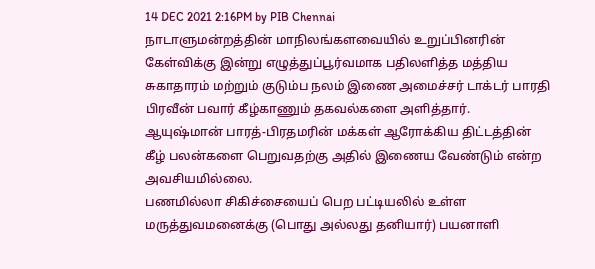14 DEC 2021 2:16PM by PIB Chennai
நாடாளுமன்றத்தின் மாநிலங்களவையில் உறுப்பினரின் கேள்விக்கு இன்று எழுத்துப்பூர்வமாக பதிலளித்த மத்திய சுகாதாரம் மற்றும் குடும்ப நலம் இணை அமைச்சர் டாக்டர் பாரதி பிரவீன் பவார் கீழ்காணும் தகவல்களை அளித்தார்.
ஆயுஷ்மான் பாரத்-பிரதமரின் மக்கள் ஆரோக்கிய திட்டத்தின் கீழ் பலன்களை பெறுவதற்கு அதில் இணைய வேண்டும் என்ற அவசியமில்லை.
பணமில்லா சிகிச்சையைப் பெற பட்டியலில் உள்ள மருத்துவமனைக்கு (பொது அல்லது தனியார்) பயனாளி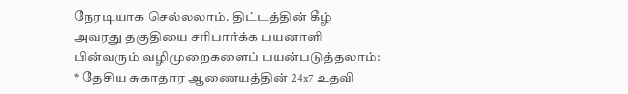நேரடியாக செல்லலாம். திட்டத்தின் கீழ் அவரது தகுதியை சரிபார்க்க பயனாளி பின்வரும் வழிமுறைகளைப் பயன்படுத்தலாம்:
* தேசிய சுகாதார ஆணையத்தின் 24x7 உதவி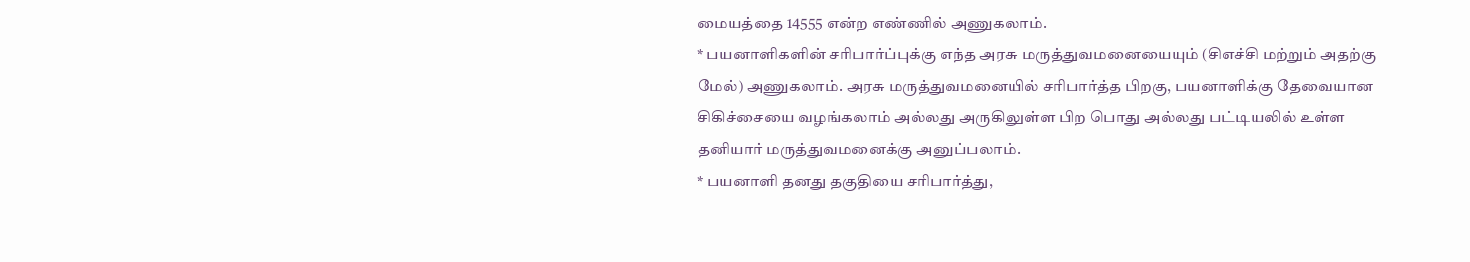மையத்தை 14555 என்ற எண்ணில் அணுகலாம்.
* பயனாளிகளின் சரிபார்ப்புக்கு எந்த அரசு மருத்துவமனையையும் (சிஎச்சி மற்றும் அதற்கு மேல்) அணுகலாம். அரசு மருத்துவமனையில் சரிபார்த்த பிறகு, பயனாளிக்கு தேவையான சிகிச்சையை வழங்கலாம் அல்லது அருகிலுள்ள பிற பொது அல்லது பட்டியலில் உள்ள தனியார் மருத்துவமனைக்கு அனுப்பலாம்.
* பயனாளி தனது தகுதியை சரிபார்த்து,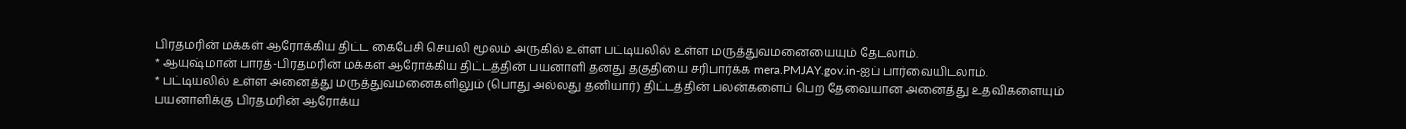பிரதமரின் மக்கள் ஆரோக்கிய திட்ட கைபேசி செயலி மூலம் அருகில் உள்ள பட்டியலில் உள்ள மருத்துவமனையையும் தேடலாம்.
* ஆயுஷ்மான் பாரத்-பிரதமரின் மக்கள் ஆரோக்கிய திட்டத்தின் பயனாளி தனது தகுதியை சரிபார்க்க mera.PMJAY.gov.in-ஐப் பார்வையிடலாம்.
* பட்டியலில் உள்ள அனைத்து மருத்துவமனைகளிலும் (பொது அல்லது தனியார்) திட்டத்தின் பலன்களைப் பெற தேவையான அனைத்து உதவிகளையும் பயனாளிக்கு பிரதமரின் ஆரோக்ய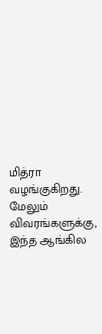மித்ரா வழங்குகிறது.
மேலும் விவரங்களுக்கு, இந்த ஆங்கில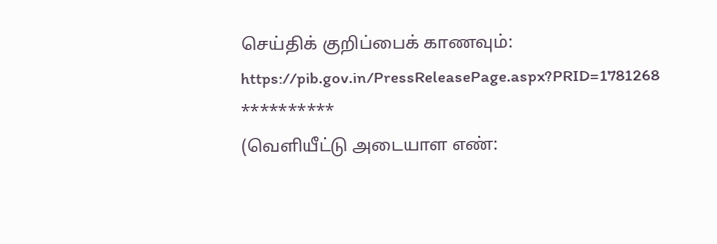செய்திக் குறிப்பைக் காணவும்:
https://pib.gov.in/PressReleasePage.aspx?PRID=1781268
**********
(வெளியீட்டு அடையாள எண்: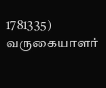1781335)
வருகையாளர்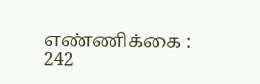எண்ணிக்கை : 242